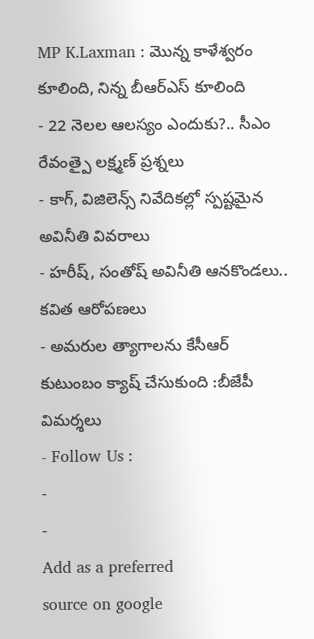MP K.Laxman : మొన్న కాళేశ్వరం కూలింది, నిన్న బీఆర్ఎస్ కూలింది
- 22 నెలల ఆలస్యం ఎందుకు?.. సీఎం రేవంత్పై లక్ష్మణ్ ప్రశ్నలు
- కాగ్, విజిలెన్స్ నివేదికల్లో స్పష్టమైన అవినీతి వివరాలు
- హరీష్, సంతోష్ అవినీతి ఆనకొండలు.. కవిత ఆరోపణలు
- అమరుల త్యాగాలను కేసీఆర్ కుటుంబం క్యాష్ చేసుకుంది :బీజేపీ విమర్శలు
- Follow Us :
-
-
Add as a preferred
source on google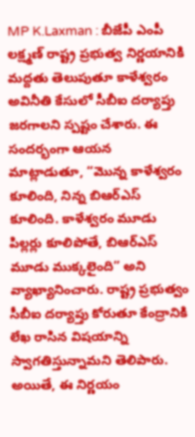MP K.Laxman : బీజేపీ ఎంపీ లక్ష్మణ్ రాష్ట్ర ప్రభుత్వ నిర్ణయానికి మద్దతు తెలుపుతూ కాళేశ్వరం అవినీతి కేసులో సీబీఐ దర్యాప్తు జరగాలని స్పష్టం చేశారు. ఈ సందర్భంగా ఆయన మాట్లాడుతూ, “మొన్న కాళేశ్వరం కూలింది, నిన్న బిఆర్ఎస్ కూలింది. కాళేశ్వరం మూడు పిల్లర్లు కూలిపోతే, బిఆర్ఎస్ మూడు ముక్కలైంది” అని వ్యాఖ్యానించారు. రాష్ట్ర ప్రభుత్వం సీబీఐ దర్యాప్తు కోరుతూ కేంద్రానికి లేఖ రాసిన విషయాన్ని స్వాగతిస్తున్నామని తెలిపారు. అయితే, ఈ నిర్ణయం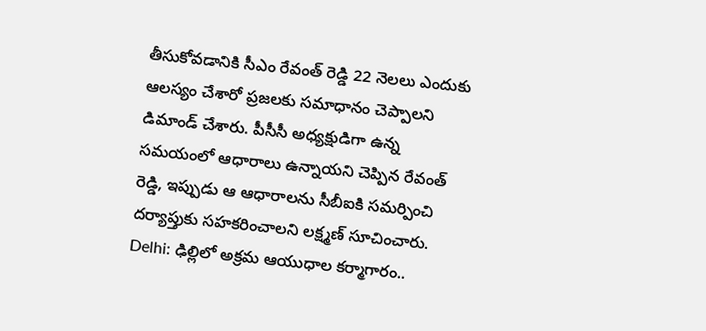తీసుకోవడానికి సీఎం రేవంత్ రెడ్డి 22 నెలలు ఎందుకు ఆలస్యం చేశారో ప్రజలకు సమాధానం చెప్పాలని డిమాండ్ చేశారు. పీసీసీ అధ్యక్షుడిగా ఉన్న సమయంలో ఆధారాలు ఉన్నాయని చెప్పిన రేవంత్ రెడ్డి, ఇప్పుడు ఆ ఆధారాలను సీబీఐకి సమర్పించి దర్యాప్తుకు సహకరించాలని లక్ష్మణ్ సూచించారు.
Delhi: ఢిల్లిలో అక్రమ ఆయుధాల కర్మాగారం..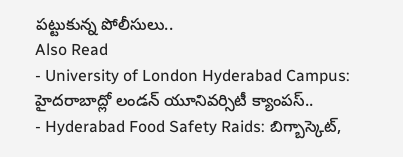పట్టుకున్న పోలీసులు..
Also Read
- University of London Hyderabad Campus: హైదరాబాద్లో లండన్ యూనివర్సిటీ క్యాంపస్..
- Hyderabad Food Safety Raids: బిగ్బాస్కెట్,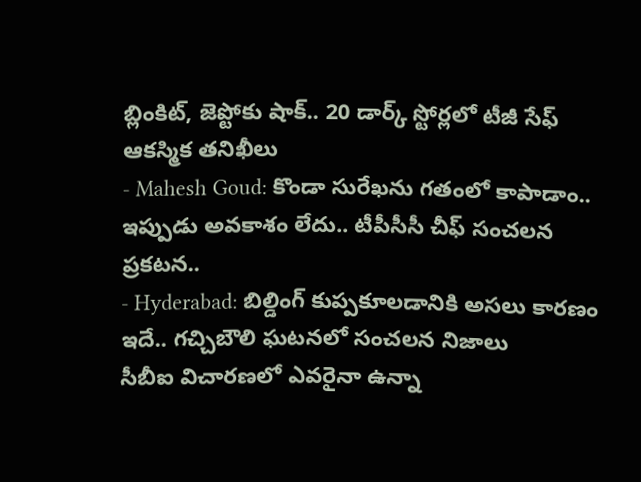బ్లింకిట్, జెప్టోకు షాక్.. 20 డార్క్ స్టోర్లలో టీజీ సేఫ్ ఆకస్మిక తనిఖీలు
- Mahesh Goud: కొండా సురేఖను గతంలో కాపాడాం.. ఇప్పుడు అవకాశం లేదు.. టీపీసీసీ చీఫ్ సంచలన ప్రకటన..
- Hyderabad: బిల్డింగ్ కుప్పకూలడానికి అసలు కారణం ఇదే.. గచ్చిబౌలి ఘటనలో సంచలన నిజాలు
సీబీఐ విచారణలో ఎవరైనా ఉన్నా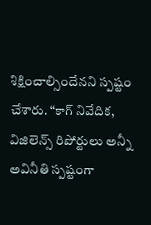శిక్షించాల్సిందేనని స్పష్టం చేశారు. “కాగ్ నివేదిక, విజిలెన్స్ రిపోర్టులు అన్నీ అవినీతి స్పష్టంగా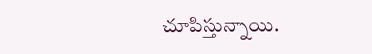చూపిస్తున్నాయి.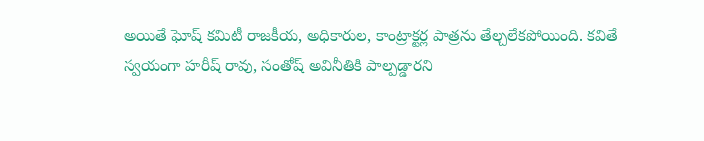అయితే ఘోష్ కమిటీ రాజకీయ, అధికారుల, కాంట్రాక్టర్ల పాత్రను తేల్చలేకపోయింది. కవితే స్వయంగా హరీష్ రావు, సంతోష్ అవినీతికి పాల్పడ్డారని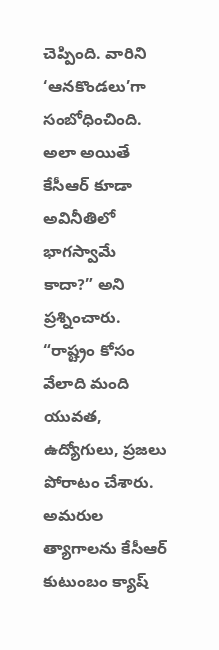చెప్పింది. వారిని ‘ఆనకొండలు’గా సంబోధించింది. అలా అయితే కేసీఆర్ కూడా అవినీతిలో భాగస్వామే కాదా?” అని ప్రశ్నించారు. “రాష్ట్రం కోసం వేలాది మంది యువత, ఉద్యోగులు, ప్రజలు పోరాటం చేశారు. అమరుల త్యాగాలను కేసీఆర్ కుటుంబం క్యాష్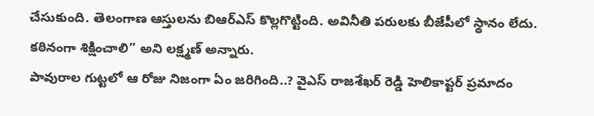చేసుకుంది. తెలంగాణ ఆస్తులను బిఆర్ఎస్ కొల్లగొట్టింది. అవినీతి పరులకు బీజేపీలో స్థానం లేదు. కఠినంగా శిక్షించాలి” అని లక్ష్మణ్ అన్నారు.
పావురాల గుట్టలో ఆ రోజు నిజంగా ఏం జరిగింది..? వైఎస్ రాజశేఖర్ రెడ్డి హెలికాప్టర్ ప్రమాదం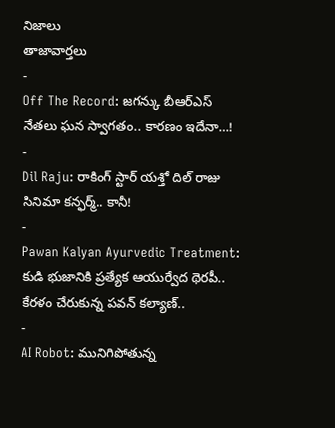నిజాలు
తాజావార్తలు
-
Off The Record: జగన్కు బీఆర్ఎస్ నేతలు ఘన స్వాగతం.. కారణం ఇదేనా…!
-
Dil Raju: రాకింగ్ స్టార్ యశ్తో దిల్ రాజు సినిమా కన్ఫర్మ్.. కానీ!
-
Pawan Kalyan Ayurvedic Treatment: కుడి భుజానికి ప్రత్యేక ఆయుర్వేద థెరపీ.. కేరళం చేరుకున్న పవన్ కల్యాణ్..
-
AI Robot: మునిగిపోతున్న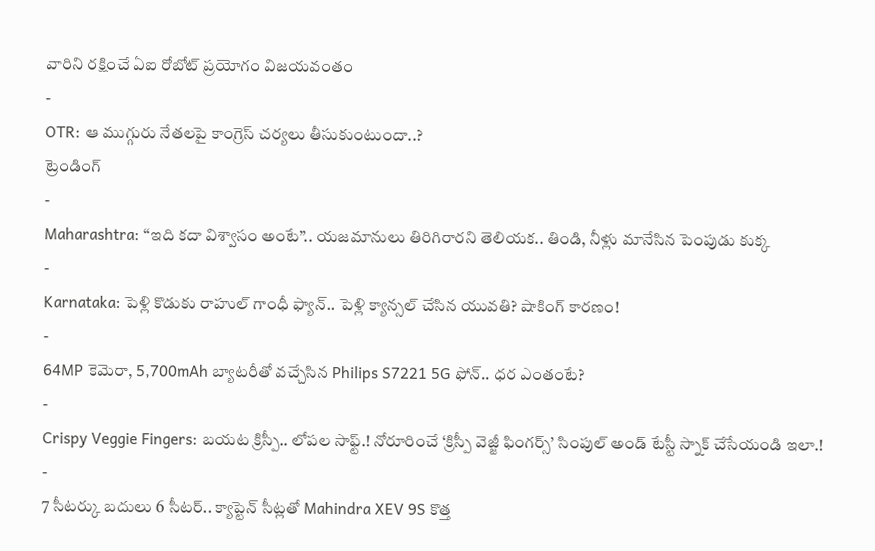వారిని రక్షించే ఏఐ రోబోట్ ప్రయోగం విజయవంతం
-
OTR: ఆ ముగ్గురు నేతలపై కాంగ్రెస్ చర్యలు తీసుకుంటుందా..?
ట్రెండింగ్
-
Maharashtra: “ఇది కదా విశ్వాసం అంటే”.. యజమానులు తిరిగిరారని తెలియక.. తిండి, నీళ్లు మానేసిన పెంపుడు కుక్క
-
Karnataka: పెళ్లి కొడుకు రాహుల్ గాంధీ ఫ్యాన్.. పెళ్లి క్యాన్సల్ చేసిన యువతి? షాకింగ్ కారణం!
-
64MP కెమెరా, 5,700mAh బ్యాటరీతో వచ్చేసిన Philips S7221 5G ఫోన్.. ధర ఎంతంటే?
-
Crispy Veggie Fingers: బయట క్రిస్పీ.. లోపల సాఫ్ట్.! నోరూరించే ‘క్రిస్పీ వెజ్జీ ఫింగర్స్’ సింపుల్ అండ్ టేస్టీ స్నాక్ చేసేయండి ఇలా.!
-
7 సీటర్కు బదులు 6 సీటర్.. క్యాప్టెన్ సీట్లతో Mahindra XEV 9S కొత్త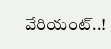వేరియంట్..!